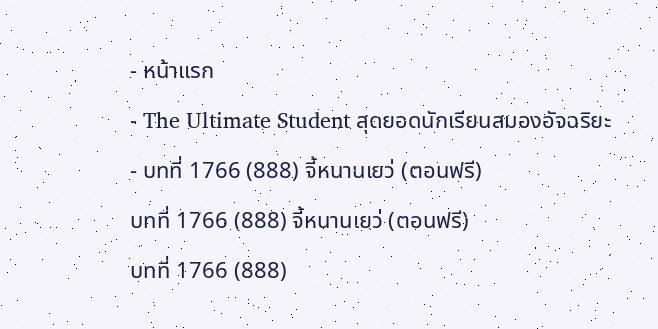- หน้าแรก
- The Ultimate Student สุดยอดนักเรียนสมองอัจฉริยะ
- บทที่ 1766 (888) จี้หนานเยว่ (ตอนฟรี)
บทที่ 1766 (888) จี้หนานเยว่ (ตอนฟรี)
บทที่ 1766 (888)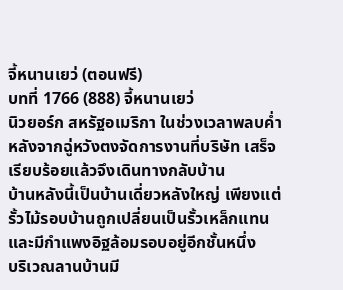จี้หนานเยว่ (ตอนฟรี)
บทที่ 1766 (888) จี้หนานเยว่
นิวยอร์ก สหรัฐอเมริกา ในช่วงเวลาพลบค่ำ หลังจากฉู่หวังตงจัดการงานที่บริษัท เสร็จเรียบร้อยแล้วจึงเดินทางกลับบ้าน
บ้านหลังนี้เป็นบ้านเดี่ยวหลังใหญ่ เพียงแต่รั้วไม้รอบบ้านถูกเปลี่ยนเป็นรั้วเหล็กแทน และมีกำแพงอิฐล้อมรอบอยู่อีกชั้นหนึ่ง
บริเวณลานบ้านมี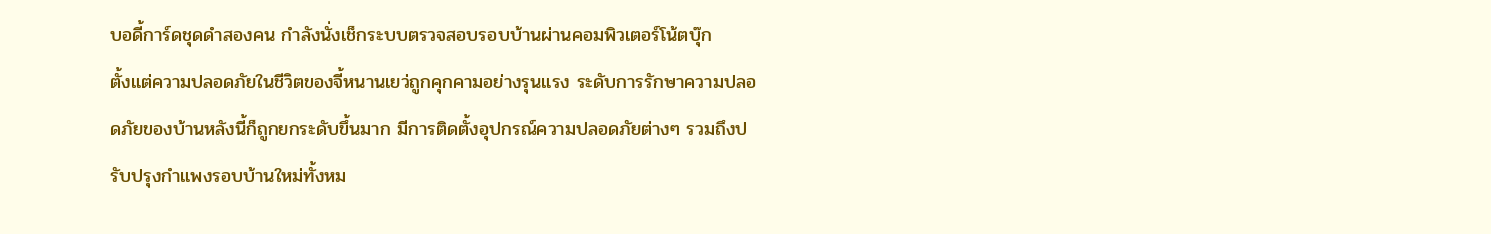บอดี้การ์ดชุดดำสองคน กำลังนั่งเช็กระบบตรวจสอบรอบบ้านผ่านคอมพิวเตอร์โน้ตบุ๊ก
ตั้งแต่ความปลอดภัยในชีวิตของจี้หนานเยว่ถูกคุกคามอย่างรุนแรง ระดับการรักษาความปลอดภัยของบ้านหลังนี้ก็ถูกยกระดับขึ้นมาก มีการติดตั้งอุปกรณ์ความปลอดภัยต่างๆ รวมถึงปรับปรุงกำแพงรอบบ้านใหม่ทั้งหม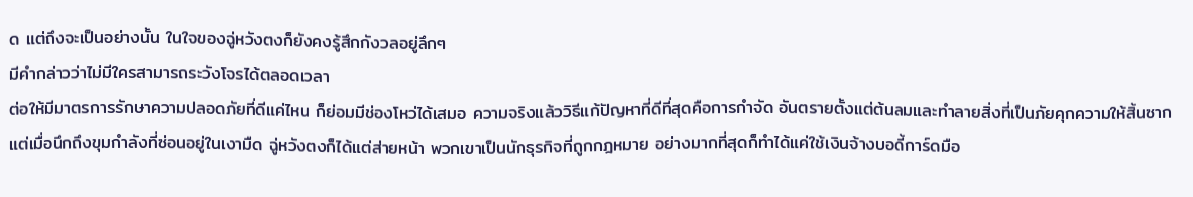ด แต่ถึงจะเป็นอย่างนั้น ในใจของฉู่หวังตงก็ยังคงรู้สึกกังวลอยู่ลึกๆ
มีคำกล่าวว่าไม่มีใครสามารถระวังโจรได้ตลอดเวลา
ต่อให้มีมาตรการรักษาความปลอดภัยที่ดีแค่ไหน ก็ย่อมมีช่องโหว่ได้เสมอ ความจริงแล้ววิธีแก้ปัญหาที่ดีที่สุดคือการกำจัด อันตรายตั้งแต่ต้นลมและทำลายสิ่งที่เป็นภัยคุกความให้สิ้นซาก
แต่เมื่อนึกถึงขุมกำลังที่ซ่อนอยู่ในเงามืด ฉู่หวังตงก็ได้แต่ส่ายหน้า พวกเขาเป็นนักธุรกิจที่ถูกกฎหมาย อย่างมากที่สุดก็ทำได้แค่ใช้เงินจ้างบอดี้การ์ดมือ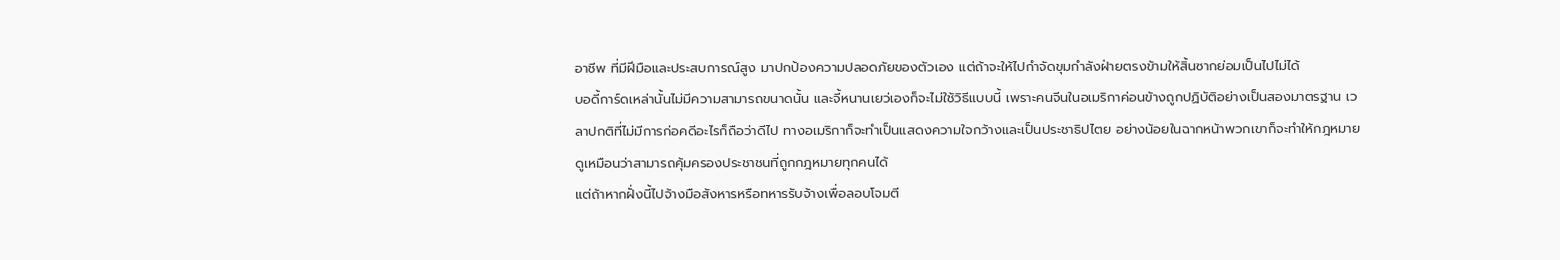อาชีพ ที่มีฝีมือและประสบการณ์สูง มาปกป้องความปลอดภัยของตัวเอง แต่ถ้าจะให้ไปกำจัดขุมกำลังฝ่ายตรงข้ามให้สิ้นซากย่อมเป็นไปไม่ได้
บอดี้การ์ดเหล่านั้นไม่มีความสามารถขนาดนั้น และจี้หนานเยว่เองก็จะไม่ใช้วิธีแบบนี้ เพราะคนจีนในอเมริกาค่อนข้างถูกปฏิบัติอย่างเป็นสองมาตรฐาน เวลาปกติที่ไม่มีการก่อคดีอะไรก็ถือว่าดีไป ทางอเมริกาก็จะทำเป็นแสดงความใจกว้างและเป็นประชาธิปไตย อย่างน้อยในฉากหน้าพวกเขาก็จะทำให้กฎหมาย ดูเหมือนว่าสามารถคุ้มครองประชาชนที่ถูกกฎหมายทุกคนได้
แต่ถ้าหากฝั่งนี้ไปจ้างมือสังหารหรือทหารรับจ้างเพื่อลอบโจมตี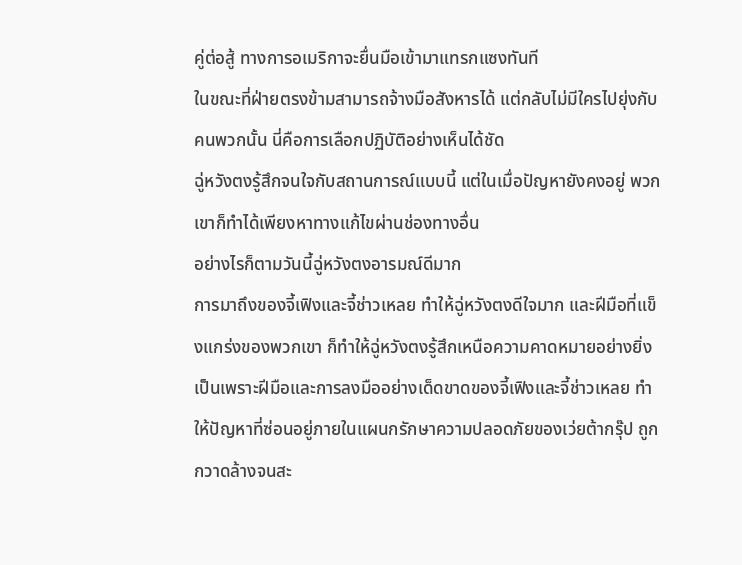คู่ต่อสู้ ทางการอเมริกาจะยื่นมือเข้ามาแทรกแซงทันที
ในขณะที่ฝ่ายตรงข้ามสามารถจ้างมือสังหารได้ แต่กลับไม่มีใครไปยุ่งกับคนพวกนั้น นี่คือการเลือกปฏิบัติอย่างเห็นได้ชัด
ฉู่หวังตงรู้สึกจนใจกับสถานการณ์แบบนี้ แต่ในเมื่อปัญหายังคงอยู่ พวกเขาก็ทำได้เพียงหาทางแก้ไขผ่านช่องทางอื่น
อย่างไรก็ตามวันนี้ฉู่หวังตงอารมณ์ดีมาก
การมาถึงของจี้เฟิงและจี้ช่าวเหลย ทำให้ฉู่หวังตงดีใจมาก และฝีมือที่แข็งแกร่งของพวกเขา ก็ทำให้ฉู่หวังตงรู้สึกเหนือความคาดหมายอย่างยิ่ง เป็นเพราะฝีมือและการลงมืออย่างเด็ดขาดของจี้เฟิงและจี้ช่าวเหลย ทำให้ปัญหาที่ซ่อนอยู่ภายในแผนกรักษาความปลอดภัยของเว่ยต้ากรุ๊ป ถูกกวาดล้างจนสะ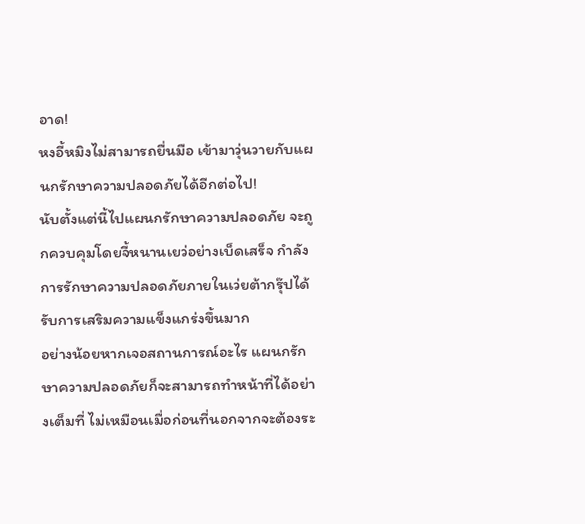อาด!
หงอี้หมิงไม่สามารถยื่นมือ เข้ามาวุ่นวายกับแผนกรักษาความปลอดภัยได้อีกต่อไป!
นับตั้งแต่นี้ไปแผนกรักษาความปลอดภัย จะถูกควบคุมโดยจี้หนานเยว่อย่างเบ็ดเสร็จ กำลังการรักษาความปลอดภัยภายในเว่ยต้ากรุ๊ปได้รับการเสริมความแข็งแกร่งขึ้นมาก
อย่างน้อยหากเจอสถานการณ์อะไร แผนกรักษาความปลอดภัยก็จะสามารถทำหน้าที่ได้อย่างเต็มที่ ไม่เหมือนเมื่อก่อนที่นอกจากจะต้องระ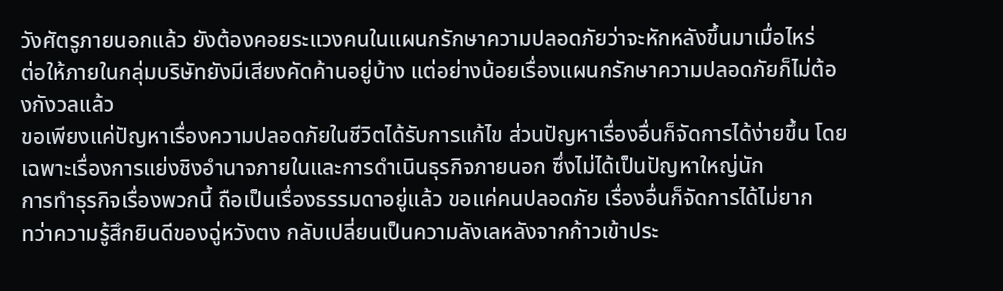วังศัตรูภายนอกแล้ว ยังต้องคอยระแวงคนในแผนกรักษาความปลอดภัยว่าจะหักหลังขึ้นมาเมื่อไหร่
ต่อให้ภายในกลุ่มบริษัทยังมีเสียงคัดค้านอยู่บ้าง แต่อย่างน้อยเรื่องแผนกรักษาความปลอดภัยก็ไม่ต้องกังวลแล้ว
ขอเพียงแค่ปัญหาเรื่องความปลอดภัยในชีวิตได้รับการแก้ไข ส่วนปัญหาเรื่องอื่นก็จัดการได้ง่ายขึ้น โดยเฉพาะเรื่องการแย่งชิงอำนาจภายในและการดำเนินธุรกิจภายนอก ซึ่งไม่ได้เป็นปัญหาใหญ่นัก
การทำธุรกิจเรื่องพวกนี้ ถือเป็นเรื่องธรรมดาอยู่แล้ว ขอแค่คนปลอดภัย เรื่องอื่นก็จัดการได้ไม่ยาก
ทว่าความรู้สึกยินดีของฉู่หวังตง กลับเปลี่ยนเป็นความลังเลหลังจากก้าวเข้าประ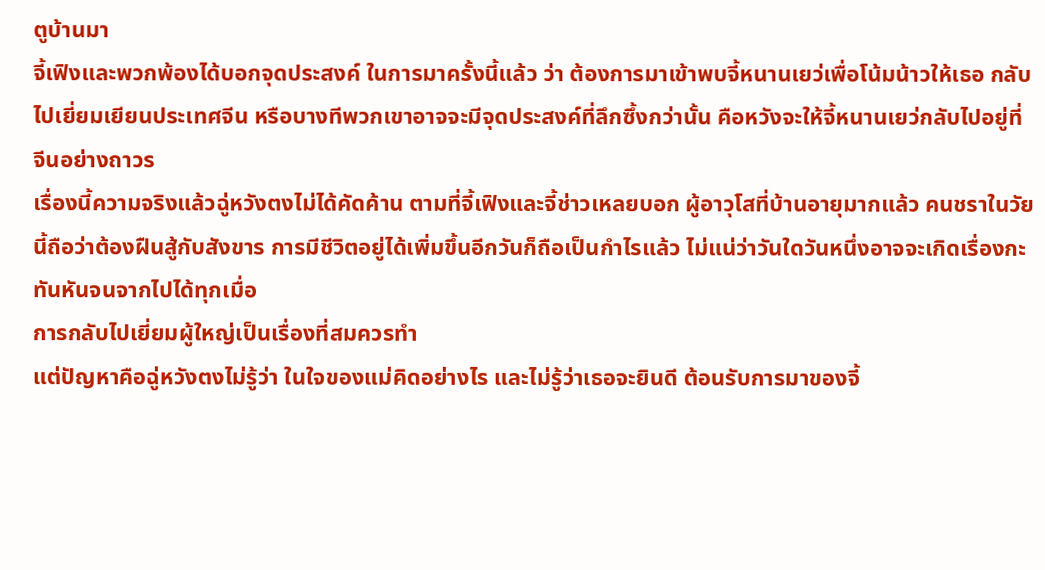ตูบ้านมา
จี้เฟิงและพวกพ้องได้บอกจุดประสงค์ ในการมาครั้งนี้แล้ว ว่า ต้องการมาเข้าพบจี้หนานเยว่เพื่อโน้มน้าวให้เธอ กลับไปเยี่ยมเยียนประเทศจีน หรือบางทีพวกเขาอาจจะมีจุดประสงค์ที่ลึกซึ้งกว่านั้น คือหวังจะให้จี้หนานเยว่กลับไปอยู่ที่จีนอย่างถาวร
เรื่องนี้ความจริงแล้วฉู่หวังตงไม่ได้คัดค้าน ตามที่จี้เฟิงและจี้ช่าวเหลยบอก ผู้อาวุโสที่บ้านอายุมากแล้ว คนชราในวัยนี้ถือว่าต้องฝืนสู้กับสังขาร การมีชีวิตอยู่ได้เพิ่มขึ้นอีกวันก็ถือเป็นกำไรแล้ว ไม่แน่ว่าวันใดวันหนึ่งอาจจะเกิดเรื่องกะทันหันจนจากไปได้ทุกเมื่อ
การกลับไปเยี่ยมผู้ใหญ่เป็นเรื่องที่สมควรทำ
แต่ปัญหาคือฉู่หวังตงไม่รู้ว่า ในใจของแม่คิดอย่างไร และไม่รู้ว่าเธอจะยินดี ต้อนรับการมาของจี้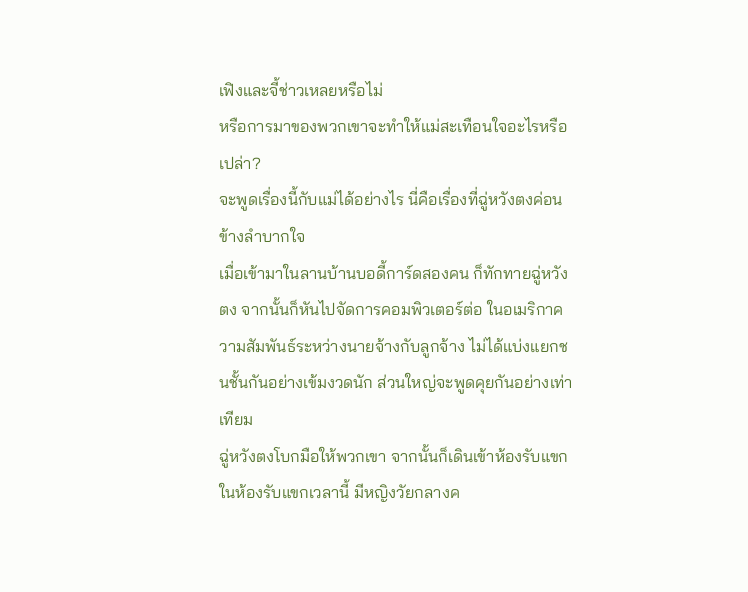เฟิงและจี้ช่าวเหลยหรือไม่
หรือการมาของพวกเขาจะทำให้แม่สะเทือนใจอะไรหรือเปล่า?
จะพูดเรื่องนี้กับแม่ได้อย่างไร นี่คือเรื่องที่ฉู่หวังตงค่อนข้างลำบากใจ
เมื่อเข้ามาในลานบ้านบอดี้การ์ดสองคน ก็ทักทายฉู่หวังตง จากนั้นก็หันไปจัดการคอมพิวเตอร์ต่อ ในอเมริกาความสัมพันธ์ระหว่างนายจ้างกับลูกจ้าง ไม่ได้แบ่งแยกชนชั้นกันอย่างเข้มงวดนัก ส่วนใหญ่จะพูดคุยกันอย่างเท่าเทียม
ฉู่หวังตงโบกมือให้พวกเขา จากนั้นก็เดินเข้าห้องรับแขก
ในห้องรับแขกเวลานี้ มีหญิงวัยกลางค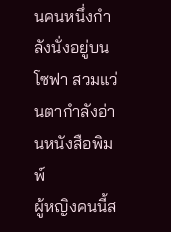นคนหนึ่งกำลังนั่งอยู่บนโซฟา สวมแว่นตากำลังอ่านหนังสือพิมพ์
ผู้หญิงคนนี้ส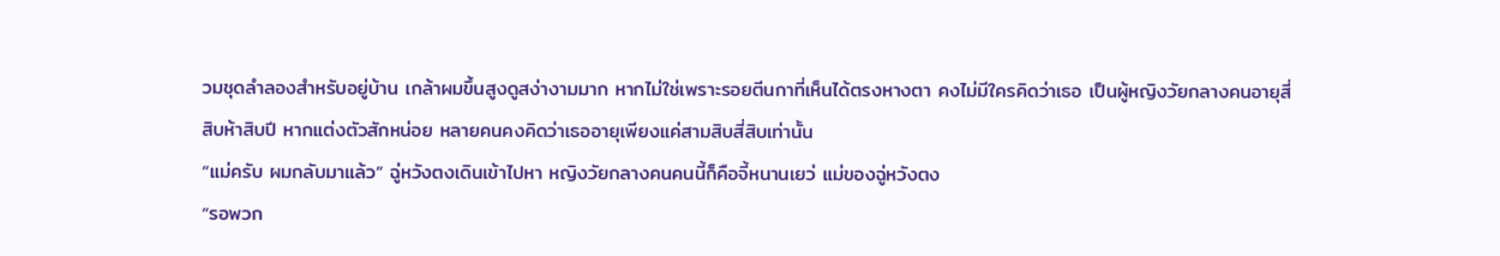วมชุดลำลองสำหรับอยู่บ้าน เกล้าผมขึ้นสูงดูสง่างามมาก หากไม่ใช่เพราะรอยตีนกาที่เห็นได้ตรงหางตา คงไม่มีใครคิดว่าเธอ เป็นผู้หญิงวัยกลางคนอายุสี่สิบห้าสิบปี หากแต่งตัวสักหน่อย หลายคนคงคิดว่าเธออายุเพียงแค่สามสิบสี่สิบเท่านั้น
“แม่ครับ ผมกลับมาแล้ว” ฉู่หวังตงเดินเข้าไปหา หญิงวัยกลางคนคนนี้ก็คือจี้หนานเยว่ แม่ของฉู่หวังตง
“รอพวก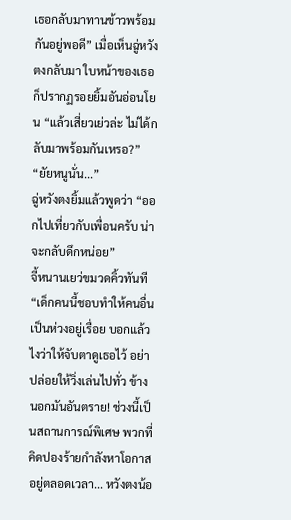เธอกลับมาทานข้าวพร้อมกันอยู่พอดี” เมื่อเห็นฉู่หวังตงกลับมา ใบหน้าของเธอก็ปรากฏรอยยิ้มอันอ่อนโยน “แล้วเสี่ยวเย่วล่ะ ไม่ได้กลับมาพร้อมกันเหรอ?”
“ยัยหนูนั่น...”
ฉู่หวังตงยิ้มแล้วพูดว่า “ออกไปเที่ยวกับเพื่อนครับ น่าจะกลับดึกหน่อย”
จี้หนานเยว่ขมวดคิ้วทันที “เด็กคนนี้ชอบทำให้คนอื่นเป็นห่วงอยู่เรื่อย บอกแล้วไงว่าให้จับตาดูเธอไว้ อย่าปล่อยให้วิ่งเล่นไปทั่ว ข้างนอกมันอันตราย! ช่วงนี้เป็นสถานการณ์พิเศษ พวกที่คิดปองร้ายกำลังหาโอกาสอยู่ตลอดเวลา... หวังตงน้อ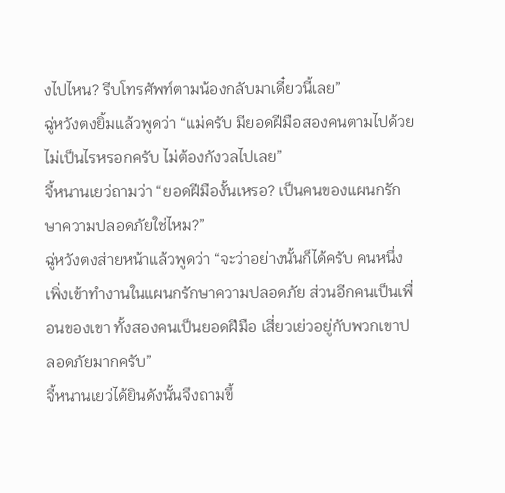งไปไหน? รีบโทรศัพท์ตามน้องกลับมาเดี๋ยวนี้เลย”
ฉู่หวังตงยิ้มแล้วพูดว่า “แม่ครับ มียอดฝีมือสองคนตามไปด้วย ไม่เป็นไรหรอกครับ ไม่ต้องกังวลไปเลย”
จี้หนานเยว่ถามว่า “ยอดฝีมืองั้นเหรอ? เป็นคนของแผนกรักษาความปลอดภัยใช่ไหม?”
ฉู่หวังตงส่ายหน้าแล้วพูดว่า “จะว่าอย่างนั้นก็ได้ครับ คนหนึ่งเพิ่งเข้าทำงานในแผนกรักษาความปลอดภัย ส่วนอีกคนเป็นเพื่อนของเขา ทั้งสองคนเป็นยอดฝีมือ เสี่ยวเย่วอยู่กับพวกเขาปลอดภัยมากครับ”
จี้หนานเยว่ได้ยินดังนั้นจึงถามขึ้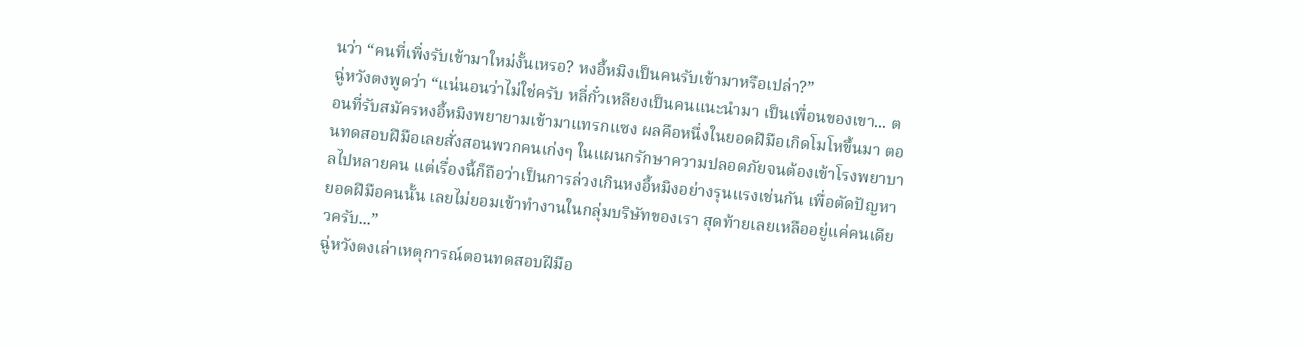นว่า “คนที่เพิ่งรับเข้ามาใหม่งั้นเหรอ? หงอี้หมิงเป็นคนรับเข้ามาหรือเปล่า?”
ฉู่หวังตงพูดว่า “แน่นอนว่าไม่ใช่ครับ หลี่กั๋วเหลียงเป็นคนแนะนำมา เป็นเพื่อนของเขา... ตอนที่รับสมัครหงอี้หมิงพยายามเข้ามาแทรกแซง ผลคือหนึ่งในยอดฝีมือเกิดโมโหขึ้นมา ตอนทดสอบฝีมือเลยสั่งสอนพวกคนเก่งๆ ในแผนกรักษาความปลอดภัยจนต้องเข้าโรงพยาบาลไปหลายคน แต่เรื่องนี้ก็ถือว่าเป็นการล่วงเกินหงอี้หมิงอย่างรุนแรงเช่นกัน เพื่อตัดปัญหา ยอดฝีมือคนนั้น เลยไม่ยอมเข้าทำงานในกลุ่มบริษัทของเรา สุดท้ายเลยเหลืออยู่แค่คนเดียวครับ...”
ฉู่หวังตงเล่าเหตุการณ์ตอนทดสอบฝีมือ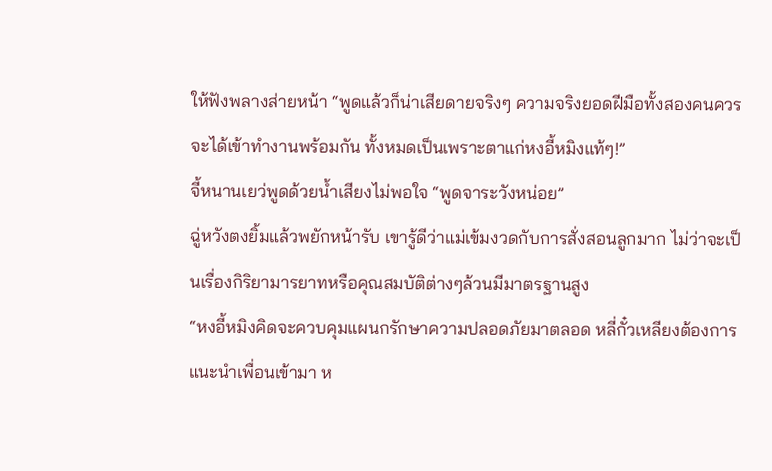ให้ฟังพลางส่ายหน้า “พูดแล้วก็น่าเสียดายจริงๆ ความจริงยอดฝีมือทั้งสองคนควรจะได้เข้าทำงานพร้อมกัน ทั้งหมดเป็นเพราะตาแก่หงอี้หมิงแท้ๆ!”
จี้หนานเยว่พูดด้วยน้ำเสียงไม่พอใจ “พูดจาระวังหน่อย”
ฉู่หวังตงยิ้มแล้วพยักหน้ารับ เขารู้ดีว่าแม่เข้มงวดกับการสั่งสอนลูกมาก ไม่ว่าจะเป็นเรื่องกิริยามารยาทหรือคุณสมบัติต่างๆล้วนมีมาตรฐานสูง
“หงอี้หมิงคิดจะควบคุมแผนกรักษาความปลอดภัยมาตลอด หลี่กั๋วเหลียงต้องการแนะนำเพื่อนเข้ามา ห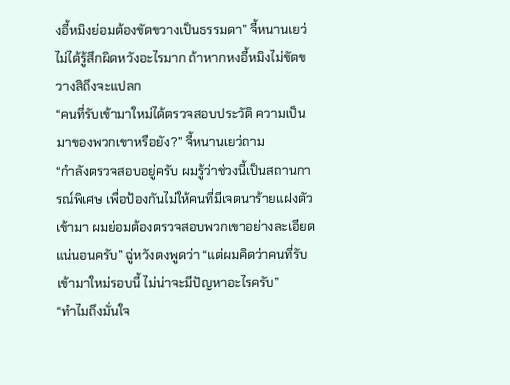งอี้หมิงย่อมต้องขัดขวางเป็นธรรมดา” จี้หนานเยว่ไม่ได้รู้สึกผิดหวังอะไรมาก ถ้าหากหงอี้หมิงไม่ขัดขวางสิถึงจะแปลก
“คนที่รับเข้ามาใหม่ได้ตรวจสอบประวัติ ความเป็นมาของพวกเขาหรือยัง?” จี้หนานเยว่ถาม
“กำลังตรวจสอบอยู่ครับ ผมรู้ว่าช่วงนี้เป็นสถานการณ์พิเศษ เพื่อป้องกันไม่ให้คนที่มีเจตนาร้ายแฝงตัวเข้ามา ผมย่อมต้องตรวจสอบพวกเขาอย่างละเอียดแน่นอนครับ” ฉู่หวังตงพูดว่า “แต่ผมคิดว่าคนที่รับเข้ามาใหม่รอบนี้ ไม่น่าจะมีปัญหาอะไรครับ”
“ทำไมถึงมั่นใจ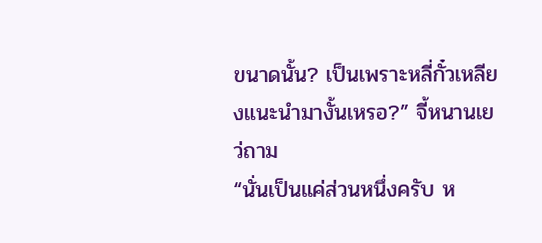ขนาดนั้น? เป็นเพราะหลี่กั๋วเหลียงแนะนำมางั้นเหรอ?” จี้หนานเยว่ถาม
“นั่นเป็นแค่ส่วนหนึ่งครับ ห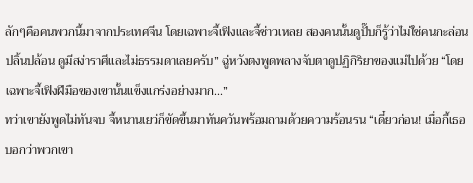ลักๆคือคนพวกนี้มาจากประเทศจีน โดยเฉพาะจี้เฟิงและจี้ช่าวเหลย สองคนนั้นดูปั๊บก็รู้ว่าไม่ใช่คนกะล่อนปลิ้นปล้อน ดูมีสง่าราศีและไม่ธรรมดาเลยครับ” ฉู่หวังตงพูดพลางจับตาดูปฏิกิริยาของแม่ไปด้วย “โดยเฉพาะจี้เฟิงฝีมือของเขานั้นแข็งแกร่งอย่างมาก...”
ทว่าเขายังพูดไม่ทันจบ จี้หนานเยว่ก็ขัดขึ้นมาทันควันพร้อมถามด้วยความร้อนรน “เดี๋ยวก่อน! เมื่อกี้เธอ บอกว่าพวกเขา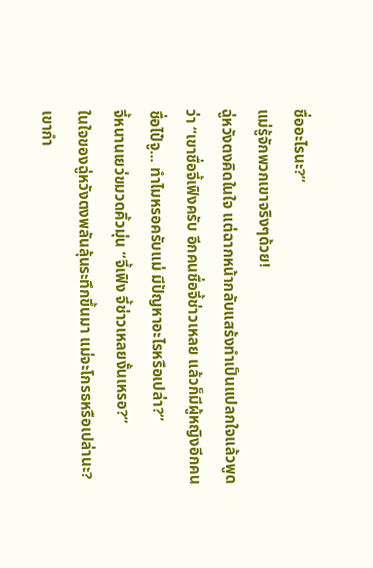ชื่ออะไรนะ?”
แม่รู้จักพวกเขาจริงๆด้วย!
ฉู่หวังตงคิดในใจ แต่ฉากหน้ากลับแสร้งทำเป็นแปลกใจแล้วพูดว่า “เขาชื่อจี้เฟิงครับ อีกคนชื่อจี้ช่าวเหลย แล้วก็มีผู้หญิงอีกคนชื่อไป๋จู... ทำไมหรอครับแม่ มีปัญหาอะไรหรือเปล่า?”
จี้หนานเยว่ขมวดคิ้วมุ่น “จี้เฟิง จี้ช่าวเหลยงั้นเหรอ?”
ในใจของฉู่หวังตงพลันลุ้นระทึกขึ้นมา แม่จะโกรธหรือเปล่านะ?
เขากำ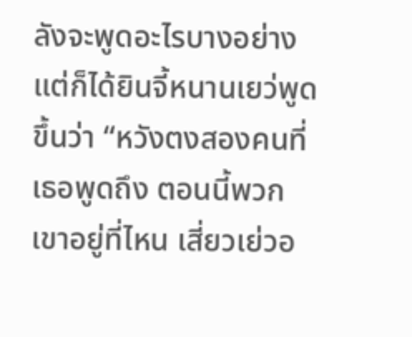ลังจะพูดอะไรบางอย่าง แต่ก็ได้ยินจี้หนานเยว่พูดขึ้นว่า “หวังตงสองคนที่เธอพูดถึง ตอนนี้พวกเขาอยู่ที่ไหน เสี่ยวเย่วอ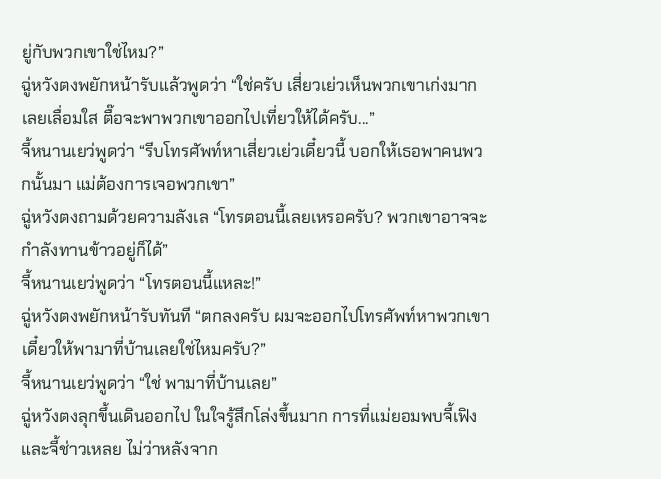ยู่กับพวกเขาใช่ไหม?”
ฉู่หวังตงพยักหน้ารับแล้วพูดว่า “ใช่ครับ เสี่ยวเย่วเห็นพวกเขาเก่งมากเลยเลื่อมใส ตื๊อจะพาพวกเขาออกไปเที่ยวให้ได้ครับ...”
จี้หนานเยว่พูดว่า “รีบโทรศัพท์หาเสี่ยวเย่วเดี๋ยวนี้ บอกให้เธอพาคนพวกนั้นมา แม่ต้องการเจอพวกเขา”
ฉู่หวังตงถามด้วยความลังเล “โทรตอนนี้เลยเหรอครับ? พวกเขาอาจจะกำลังทานข้าวอยู่ก็ได้”
จี้หนานเยว่พูดว่า “โทรตอนนี้แหละ!”
ฉู่หวังตงพยักหน้ารับทันที “ตกลงครับ ผมจะออกไปโทรศัพท์หาพวกเขา เดี๋ยวให้พามาที่บ้านเลยใช่ไหมครับ?”
จี้หนานเยว่พูดว่า “ใช่ พามาที่บ้านเลย”
ฉู่หวังตงลุกขึ้นเดินออกไป ในใจรู้สึกโล่งขึ้นมาก การที่แม่ยอมพบจี้เฟิงและจี้ช่าวเหลย ไม่ว่าหลังจาก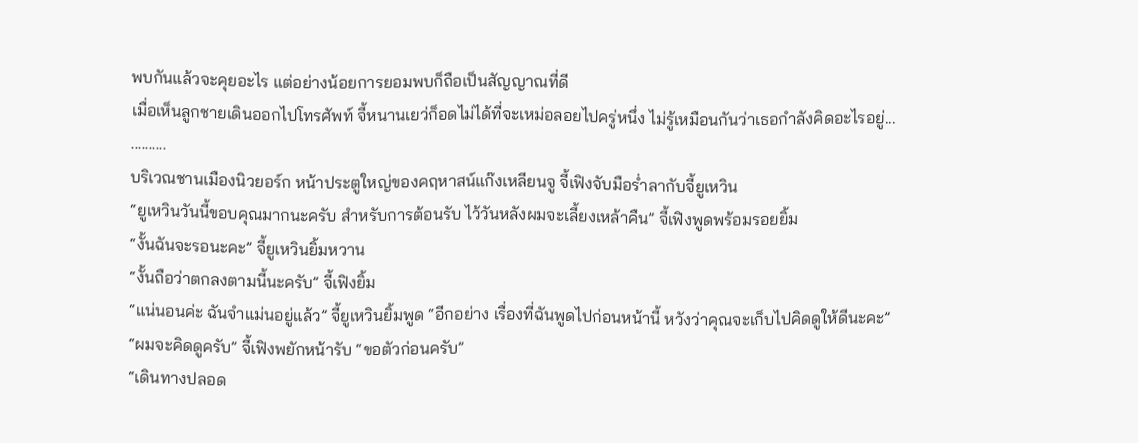พบกันแล้วจะคุยอะไร แต่อย่างน้อยการยอมพบก็ถือเป็นสัญญาณที่ดี
เมื่อเห็นลูกชายเดินออกไปโทรศัพท์ จี้หนานเยว่ก็อดไม่ได้ที่จะเหม่อลอยไปครู่หนึ่ง ไม่รู้เหมือนกันว่าเธอกำลังคิดอะไรอยู่...
..........
บริเวณชานเมืองนิวยอร์ก หน้าประตูใหญ่ของคฤหาสน์แก๊งเหลียนจู จี้เฟิงจับมือร่ำลากับจี้ยูเหวิน
“ยูเหวินวันนี้ขอบคุณมากนะครับ สำหรับการต้อนรับ ไว้วันหลังผมจะเลี้ยงเหล้าคืน” จี้เฟิงพูดพร้อมรอยยิ้ม
“งั้นฉันจะรอนะคะ” จี้ยูเหวินยิ้มหวาน
“งั้นถือว่าตกลงตามนี้นะครับ” จี้เฟิงยิ้ม
“แน่นอนค่ะ ฉันจำแม่นอยู่แล้ว” จี้ยูเหวินยิ้มพูด “อีกอย่าง เรื่องที่ฉันพูดไปก่อนหน้านี้ หวังว่าคุณจะเก็บไปคิดดูให้ดีนะคะ”
“ผมจะคิดดูครับ” จี้เฟิงพยักหน้ารับ “ขอตัวก่อนครับ”
“เดินทางปลอด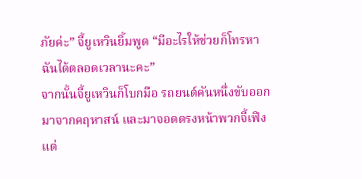ภัยค่ะ” จี้ยูเหวินยิ้มพูด “มีอะไรให้ช่วยก็โทรหาฉันได้ตลอดเวลานะคะ”
จากนั้นจี้ยูเหวินก็โบกมือ รถยนต์คันหนึ่งขับออกมาจากคฤหาสน์ และมาจอดตรงหน้าพวกจี้เฟิง แต่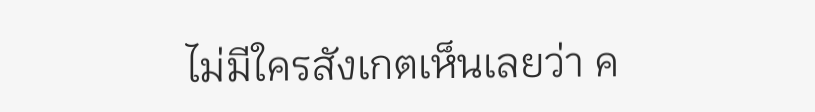ไม่มีใครสังเกตเห็นเลยว่า ค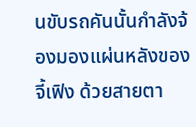นขับรถคันนั้นกำลังจ้องมองแผ่นหลังของจี้เฟิง ด้วยสายตา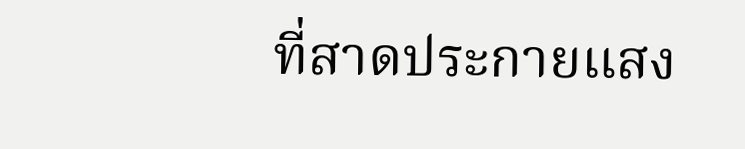ที่สาดประกายแสง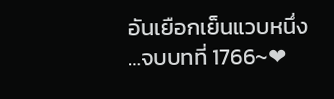อันเยือกเย็นแวบหนึ่ง
…จบบทที่ 1766~❤